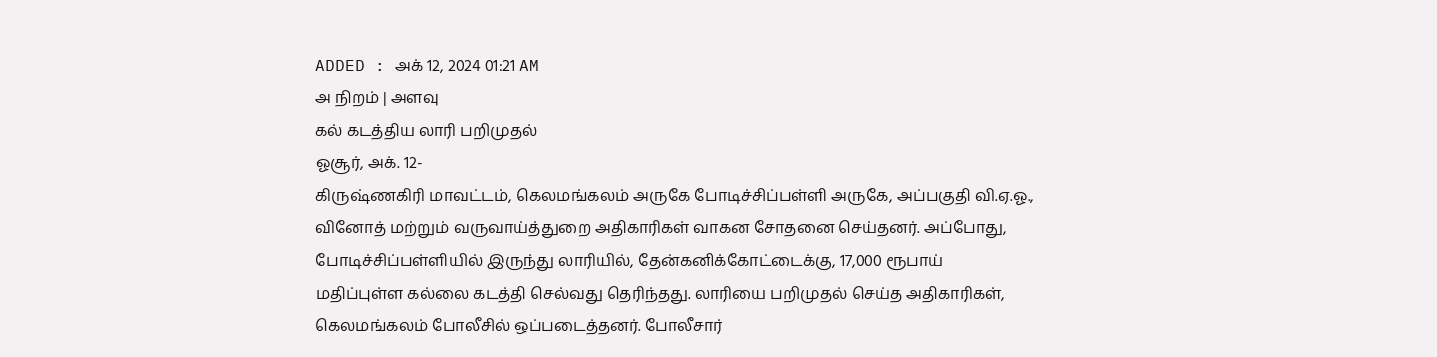ADDED : அக் 12, 2024 01:21 AM
அ நிறம் | அளவு
கல் கடத்திய லாரி பறிமுதல்
ஓசூர், அக். 12-
கிருஷ்ணகிரி மாவட்டம், கெலமங்கலம் அருகே போடிச்சிப்பள்ளி அருகே, அப்பகுதி வி.ஏ.ஓ., வினோத் மற்றும் வருவாய்த்துறை அதிகாரிகள் வாகன சோதனை செய்தனர். அப்போது, போடிச்சிப்பள்ளியில் இருந்து லாரியில், தேன்கனிக்கோட்டைக்கு, 17,000 ரூபாய் மதிப்புள்ள கல்லை கடத்தி செல்வது தெரிந்தது. லாரியை பறிமுதல் செய்த அதிகாரிகள், கெலமங்கலம் போலீசில் ஒப்படைத்தனர். போலீசார்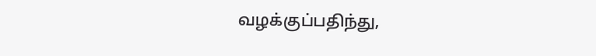வழக்குப்பதிந்து,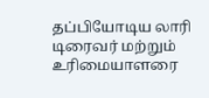தப்பியோடிய லாரி டிரைவர் மற்றும் உரிமையாளரை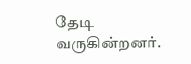தேடி வருகின்றனர்.